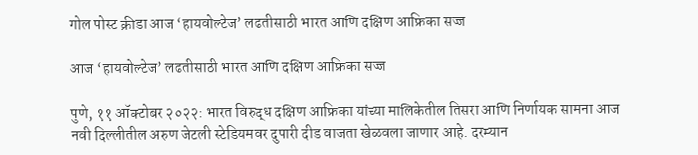गोल पोस्ट क्रीडा आज ‘हायवोल्टेज’ लढतीसाठी भारत आणि दक्षिण आफ्रिका सज्ज

आज ‘हायवोल्टेज’ लढतीसाठी भारत आणि दक्षिण आफ्रिका सज्ज

पुणे, ११ ऑक्टोबर २०२२: भारत विरुद्ध दक्षिण आफ्रिका यांच्या मालिकेतील तिसरा आणि निर्णायक सामना आज नवी दिल्लीतील अरुण जेटली स्टेडियमवर दुपारी दीड वाजता खेळवला जाणार आहे. दरम्यान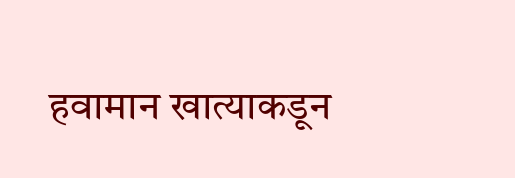हवामान खात्याकडून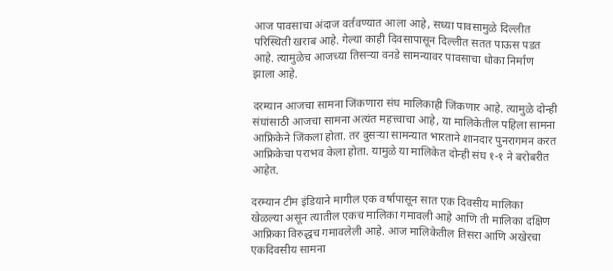आज पावसाचा अंदाज वर्तवण्यात आला आहे, सध्या पावसामुळे दिल्लीत परिस्थिती खराब आहे. गेल्या काही दिवसापासून दिल्लीत सतत पाऊस पडत आहे. त्यामुळेच आजच्या तिसऱ्या वनडे सामन्यावर पावसाचा धोका निर्माण झाला आहे.

दरम्यान आजचा सामना जिंकणारा संघ मालिकाही जिंकणार आहे. त्यामुळे दोन्ही संघांसाठी आजचा सामना अत्यंत महत्त्वाचा आहे, या मालिकेतील पहिला सामना आफ्रिकेने जिंकला होता. तर दुसऱ्या सामन्यात भारताने शानदार पुनरागमन करत आफ्रिकेचा पराभव केला होता. यामुळे या मालिकेत दोन्ही संघ १-१ ने बरोबरीत आहेत.

दरम्यान टीम इंडियाने मागील एक वर्षापासून सात एक दिवसीय मालिका खेळल्या असून त्यातील एकच मालिका गमावली आहे आणि ती मालिका दक्षिण आफ्रिका विरुद्धच गमावलेली आहे. आज मालिकेतील तिसरा आणि अखेरचा एकदिवसीय सामना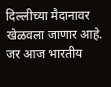दिल्लीच्या मैदानावर खेळवला जाणार आहे. जर आज भारतीय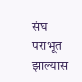संघ पराभूत झाल्यास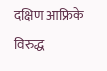दक्षिण आफ्रिके विरुद्ध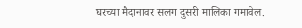घरच्या मैदानावर सलग दुसरी मालिका गमावेल.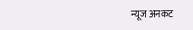न्यूज अनकट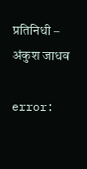प्रतिनिधी – अंकुश जाधव

error: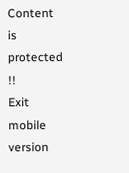Content is protected !!
Exit mobile version